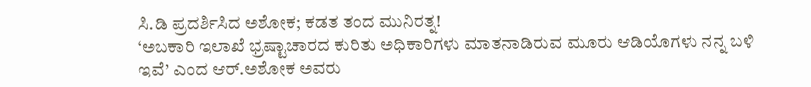ಸಿ.ಡಿ ಪ್ರದರ್ಶಿಸಿದ ಅಶೋಕ; ಕಡತ ತಂದ ಮುನಿರತ್ನ!
‘ಅಬಕಾರಿ ಇಲಾಖೆ ಭ್ರಷ್ಟಾಚಾರದ ಕುರಿತು ಅಧಿಕಾರಿಗಳು ಮಾತನಾಡಿರುವ ಮೂರು ಆಡಿಯೊಗಳು ನನ್ನ ಬಳಿ ಇವೆ’ ಎಂದ ಆರ್.ಅಶೋಕ ಅವರು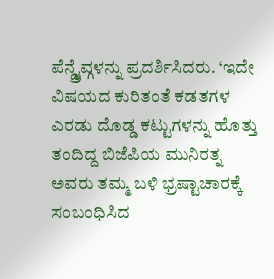ಪೆನ್ಡ್ರೈವ್ಗಳನ್ನು ಪ್ರದರ್ಶಿಸಿದರು. ‘ಇದೇ ವಿಷಯದ ಕುರಿತಂತೆ ಕಡತಗಳ ಎರಡು ದೊಡ್ಡ ಕಟ್ಟುಗಳನ್ನು ಹೊತ್ತು ತಂದಿದ್ದ ಬಿಜೆಪಿಯ ಮುನಿರತ್ನ ಅವರು ತಮ್ಮ ಬಳಿ ಭ್ರಷ್ಟಾಚಾರಕ್ಕೆ ಸಂಬಂಧಿಸಿದ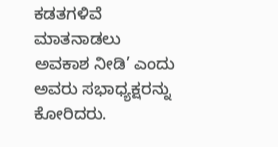ಕಡತಗಳಿವೆ ಮಾತನಾಡಲು ಅವಕಾಶ ನೀಡಿ’ ಎಂದು ಅವರು ಸಭಾಧ್ಯಕ್ಷರನ್ನು ಕೋರಿದರು.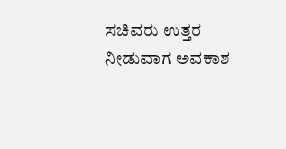ಸಚಿವರು ಉತ್ತರ ನೀಡುವಾಗ ಅವಕಾಶ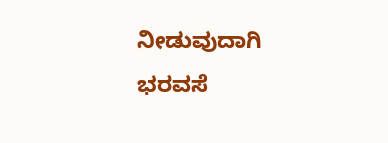ನೀಡುವುದಾಗಿ ಭರವಸೆ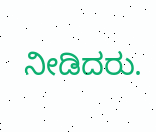ನೀಡಿದರು.